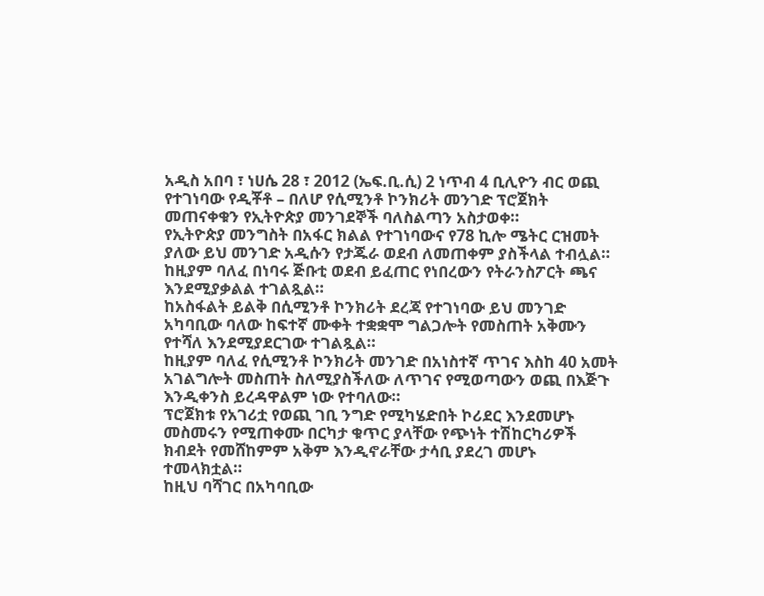አዲስ አበባ ፣ ነሀሴ 28 ፣ 2012 (ኤፍ.ቢ.ሲ) 2 ነጥብ 4 ቢሊዮን ብር ወጪ የተገነባው የዲቾቶ – በለሆ የሲሚንቶ ኮንክሪት መንገድ ፕሮጀክት መጠናቀቁን የኢትዮጵያ መንገደኞች ባለስልጣን አስታወቀ።
የኢትዮጵያ መንግስት በአፋር ክልል የተገነባውና የ78 ኪሎ ሜትር ርዝመት ያለው ይህ መንገድ አዲሱን የታጁራ ወደብ ለመጠቀም ያስችላል ተብሏል።
ከዚያም ባለፈ በነባሩ ጅቡቲ ወደብ ይፈጠር የነበረውን የትራንስፖርት ጫና እንደሚያቃልል ተገልጿል።
ከአስፋልት ይልቅ በሲሚንቶ ኮንክሪት ደረጃ የተገነባው ይህ መንገድ አካባቢው ባለው ከፍተኛ ሙቀት ተቋቋሞ ግልጋሎት የመስጠት አቅሙን የተሻለ እንደሚያደርገው ተገልጿል።
ከዚያም ባለፈ የሲሚንቶ ኮንክሪት መንገድ በአነስተኛ ጥገና እስከ 40 አመት አገልግሎት መስጠት ስለሚያስችለው ለጥገና የሚወጣውን ወጪ በእጅጉ እንዲቀንስ ይረዳዋልም ነው የተባለው።
ፕሮጀክቱ የአገሪቷ የወጪ ገቢ ንግድ የሚካሄድበት ኮሪደር እንደመሆኑ መስመሩን የሚጠቀሙ በርካታ ቁጥር ያላቸው የጭነት ተሽከርካሪዎች ክብደት የመሸከምም አቅም እንዲኖራቸው ታሳቢ ያደረገ መሆኑ ተመላክቷል።
ከዚህ ባሻገር በአካባቢው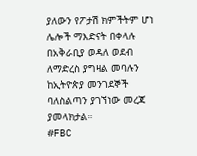ያለውን የፖታሽ ክምችትም ሆነ ሌሎች ማእድናት በቀላሉ በአቅራቢያ ወዳለ ወደብ ለማድረስ ያግዛል መባሉን ከኢትዮጵያ መንገደኞች ባለስልጣን ያገኘነው መረጃ ያመላክታል።
#FBC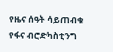የዜና ሰዓት ሳይጠብቁ የፋና ብሮድካስቲንግ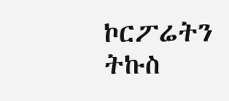ኮርፖሬትን ትኩስ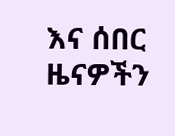እና ሰበር ዜናዎችን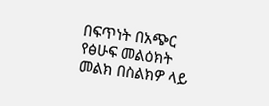በፍጥነት በአጭር የፅሁፍ መልዕክት መልክ በስልክዎ ላይ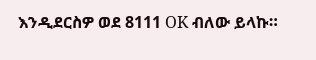እንዲደርስዎ ወደ 8111 OK ብለው ይላኩ።